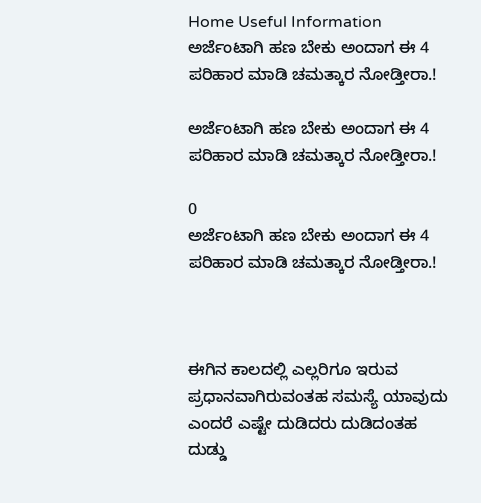Home Useful Information ಅರ್ಜೆಂಟಾಗಿ ಹಣ ಬೇಕು ಅಂದಾಗ ಈ 4 ಪರಿಹಾರ ಮಾಡಿ ಚಮತ್ಕಾರ ನೋಡ್ತೀರಾ.!

ಅರ್ಜೆಂಟಾಗಿ ಹಣ ಬೇಕು ಅಂದಾಗ ಈ 4 ಪರಿಹಾರ ಮಾಡಿ ಚಮತ್ಕಾರ ನೋಡ್ತೀರಾ.!

0
ಅರ್ಜೆಂಟಾಗಿ ಹಣ ಬೇಕು ಅಂದಾಗ ಈ 4 ಪರಿಹಾರ ಮಾಡಿ ಚಮತ್ಕಾರ ನೋಡ್ತೀರಾ.!



ಈಗಿನ ಕಾಲದಲ್ಲಿ ಎಲ್ಲರಿಗೂ ಇರುವ ಪ್ರಧಾನವಾಗಿರುವಂತಹ ಸಮಸ್ಯೆ ಯಾವುದು ಎಂದರೆ ಎಷ್ಟೇ ದುಡಿದರು ದುಡಿದಂತಹ ದುಡ್ಡು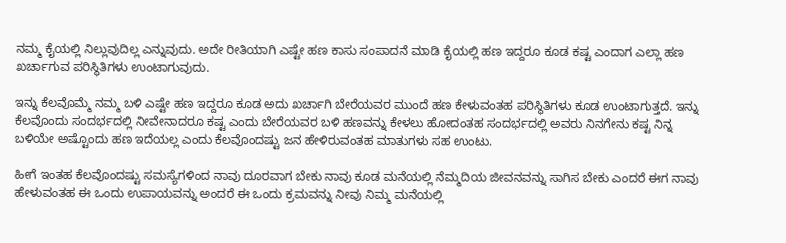ನಮ್ಮ ಕೈಯಲ್ಲಿ ನಿಲ್ಲುವುದಿಲ್ಲ ಎನ್ನುವುದು. ಅದೇ ರೀತಿಯಾಗಿ ಎಷ್ಟೇ ಹಣ ಕಾಸು ಸಂಪಾದನೆ ಮಾಡಿ ಕೈಯಲ್ಲಿ ಹಣ ಇದ್ದರೂ ಕೂಡ ಕಷ್ಟ ಎಂದಾಗ ಎಲ್ಲಾ ಹಣ ಖರ್ಚಾಗುವ ಪರಿಸ್ಥಿತಿಗಳು ಉಂಟಾಗುವುದು.

ಇನ್ನು ಕೆಲವೊಮ್ಮೆ ನಮ್ಮ ಬಳಿ ಎಷ್ಟೇ ಹಣ ಇದ್ದರೂ ಕೂಡ ಅದು ಖರ್ಚಾಗಿ ಬೇರೆಯವರ ಮುಂದೆ ಹಣ ಕೇಳುವಂತಹ ಪರಿಸ್ಥಿತಿಗಳು ಕೂಡ ಉಂಟಾಗುತ್ತದೆ. ಇನ್ನು ಕೆಲವೊಂದು ಸಂದರ್ಭದಲ್ಲಿ ನೀವೇನಾದರೂ ಕಷ್ಟ ಎಂದು ಬೇರೆಯವರ ಬಳಿ ಹಣವನ್ನು ಕೇಳಲು ಹೋದಂತಹ ಸಂದರ್ಭದಲ್ಲಿ ಅವರು ನಿನಗೇನು ಕಷ್ಟ ನಿನ್ನ ಬಳಿಯೇ ಅಷ್ಟೊಂದು ಹಣ ಇದೆಯಲ್ಲ ಎಂದು ಕೆಲವೊಂದಷ್ಟು ಜನ ಹೇಳಿರುವಂತಹ ಮಾತುಗಳು ಸಹ ಉಂಟು.

ಹೀಗೆ ಇಂತಹ ಕೆಲವೊಂದಷ್ಟು ಸಮಸ್ಯೆಗಳಿಂದ ನಾವು ದೂರವಾಗ ಬೇಕು ನಾವು ಕೂಡ ಮನೆಯಲ್ಲಿ ನೆಮ್ಮದಿಯ ಜೀವನವನ್ನು ಸಾಗಿಸ ಬೇಕು ಎಂದರೆ ಈಗ ನಾವು ಹೇಳುವಂತಹ ಈ ಒಂದು ಉಪಾಯವನ್ನು ಅಂದರೆ ಈ ಒಂದು ಕ್ರಮವನ್ನು ನೀವು ನಿಮ್ಮ ಮನೆಯಲ್ಲಿ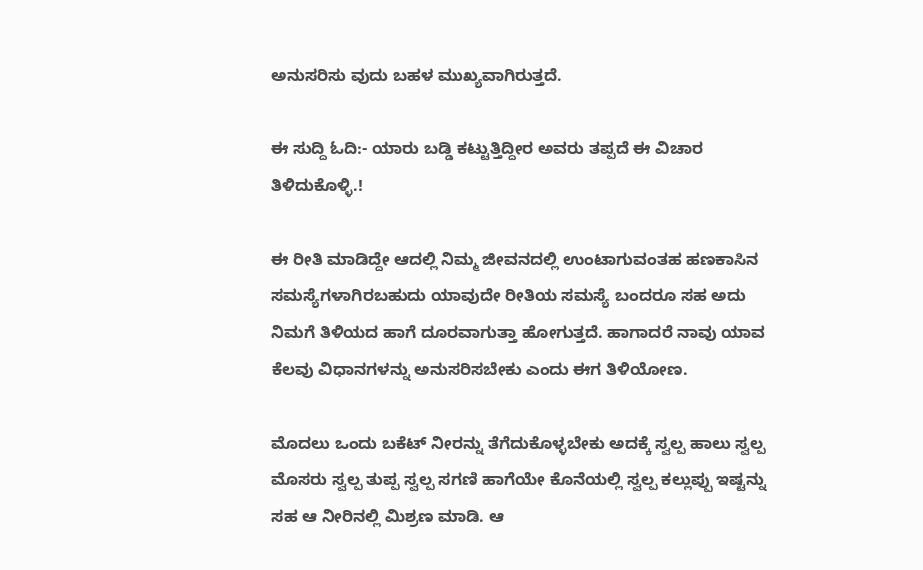ಅನುಸರಿಸು ವುದು ಬಹಳ ಮುಖ್ಯವಾಗಿರುತ್ತದೆ.

ಈ ಸುದ್ದಿ ಓದಿ:- ಯಾರು ಬಡ್ಡಿ ಕಟ್ಟುತ್ತಿದ್ದೀರ ಅವರು ತಪ್ಪದೆ ಈ ವಿಚಾರ ತಿಳಿದುಕೊಳ್ಳಿ.!

ಈ ರೀತಿ ಮಾಡಿದ್ದೇ ಆದಲ್ಲಿ ನಿಮ್ಮ ಜೀವನದಲ್ಲಿ ಉಂಟಾಗುವಂತಹ ಹಣಕಾಸಿನ ಸಮಸ್ಯೆಗಳಾಗಿರಬಹುದು ಯಾವುದೇ ರೀತಿಯ ಸಮಸ್ಯೆ ಬಂದರೂ ಸಹ ಅದು ನಿಮಗೆ ತಿಳಿಯದ ಹಾಗೆ ದೂರವಾಗುತ್ತಾ ಹೋಗುತ್ತದೆ. ಹಾಗಾದರೆ ನಾವು ಯಾವ ಕೆಲವು ವಿಧಾನಗಳನ್ನು ಅನುಸರಿಸಬೇಕು ಎಂದು ಈಗ ತಿಳಿಯೋಣ.

ಮೊದಲು ಒಂದು ಬಕೆಟ್ ನೀರನ್ನು ತೆಗೆದುಕೊಳ್ಳಬೇಕು ಅದಕ್ಕೆ ಸ್ವಲ್ಪ ಹಾಲು ಸ್ವಲ್ಪ ಮೊಸರು ಸ್ವಲ್ಪ ತುಪ್ಪ ಸ್ವಲ್ಪ ಸಗಣಿ ಹಾಗೆಯೇ ಕೊನೆಯಲ್ಲಿ ಸ್ವಲ್ಪ ಕಲ್ಲುಪ್ಪು ಇಷ್ಟನ್ನು ಸಹ ಆ ನೀರಿನಲ್ಲಿ ಮಿಶ್ರಣ ಮಾಡಿ. ಆ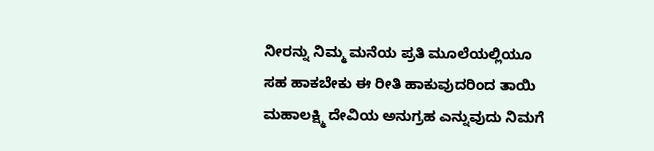ನೀರನ್ನು ನಿಮ್ಮ ಮನೆಯ ಪ್ರತಿ ಮೂಲೆಯಲ್ಲಿಯೂ ಸಹ ಹಾಕಬೇಕು ಈ ರೀತಿ ಹಾಕುವುದರಿಂದ ತಾಯಿ ಮಹಾಲಕ್ಷ್ಮಿ ದೇವಿಯ ಅನುಗ್ರಹ ಎನ್ನುವುದು ನಿಮಗೆ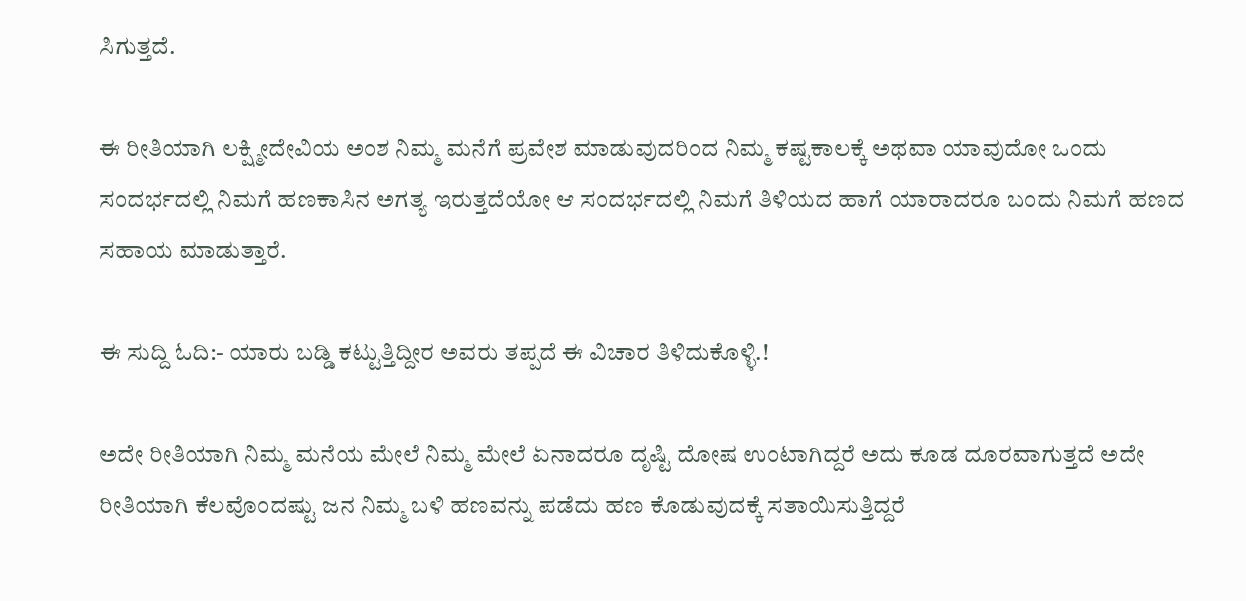ಸಿಗುತ್ತದೆ.

ಈ ರೀತಿಯಾಗಿ ಲಕ್ಷ್ಮೀದೇವಿಯ ಅಂಶ ನಿಮ್ಮ ಮನೆಗೆ ಪ್ರವೇಶ ಮಾಡುವುದರಿಂದ ನಿಮ್ಮ ಕಷ್ಟಕಾಲಕ್ಕೆ ಅಥವಾ ಯಾವುದೋ ಒಂದು ಸಂದರ್ಭದಲ್ಲಿ ನಿಮಗೆ ಹಣಕಾಸಿನ ಅಗತ್ಯ ಇರುತ್ತದೆಯೋ ಆ ಸಂದರ್ಭದಲ್ಲಿ ನಿಮಗೆ ತಿಳಿಯದ ಹಾಗೆ ಯಾರಾದರೂ ಬಂದು ನಿಮಗೆ ಹಣದ ಸಹಾಯ ಮಾಡುತ್ತಾರೆ.

ಈ ಸುದ್ದಿ ಓದಿ:- ಯಾರು ಬಡ್ಡಿ ಕಟ್ಟುತ್ತಿದ್ದೀರ ಅವರು ತಪ್ಪದೆ ಈ ವಿಚಾರ ತಿಳಿದುಕೊಳ್ಳಿ.!

ಅದೇ ರೀತಿಯಾಗಿ ನಿಮ್ಮ ಮನೆಯ ಮೇಲೆ ನಿಮ್ಮ ಮೇಲೆ ಏನಾದರೂ ದೃಷ್ಟಿ ದೋಷ ಉಂಟಾಗಿದ್ದರೆ ಅದು ಕೂಡ ದೂರವಾಗುತ್ತದೆ ಅದೇ ರೀತಿಯಾಗಿ ಕೆಲವೊಂದಷ್ಟು ಜನ ನಿಮ್ಮ ಬಳಿ ಹಣವನ್ನು ಪಡೆದು ಹಣ ಕೊಡುವುದಕ್ಕೆ ಸತಾಯಿಸುತ್ತಿದ್ದರೆ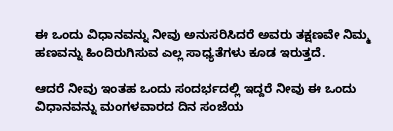ಈ ಒಂದು ವಿಧಾನವನ್ನು ನೀವು ಅನುಸರಿಸಿದರೆ ಅವರು ತಕ್ಷಣವೇ ನಿಮ್ಮ ಹಣವನ್ನು ಹಿಂದಿರುಗಿಸುವ ಎಲ್ಲ ಸಾಧ್ಯತೆಗಳು ಕೂಡ ಇರುತ್ತದೆ.

ಆದರೆ ನೀವು ಇಂತಹ ಒಂದು ಸಂದರ್ಭದಲ್ಲಿ ಇದ್ದರೆ ನೀವು ಈ ಒಂದು ವಿಧಾನವನ್ನು ಮಂಗಳವಾರದ ದಿನ ಸಂಜೆಯ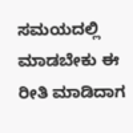ಸಮಯದಲ್ಲಿ ಮಾಡಬೇಕು ಈ ರೀತಿ ಮಾಡಿದಾಗ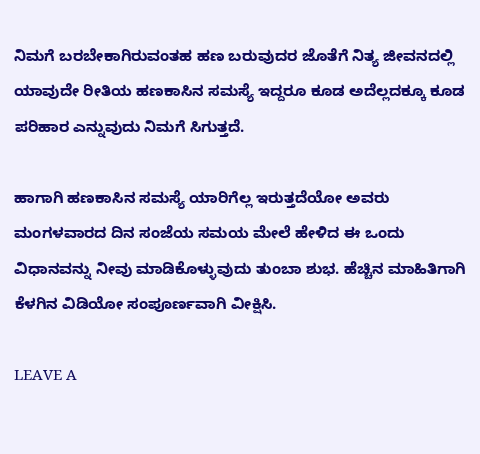ನಿಮಗೆ ಬರಬೇಕಾಗಿರುವಂತಹ ಹಣ ಬರುವುದರ ಜೊತೆಗೆ ನಿತ್ಯ ಜೀವನದಲ್ಲಿ ಯಾವುದೇ ರೀತಿಯ ಹಣಕಾಸಿನ ಸಮಸ್ಯೆ ಇದ್ದರೂ ಕೂಡ ಅದೆಲ್ಲದಕ್ಕೂ ಕೂಡ ಪರಿಹಾರ ಎನ್ನುವುದು ನಿಮಗೆ ಸಿಗುತ್ತದೆ.

ಹಾಗಾಗಿ ಹಣಕಾಸಿನ ಸಮಸ್ಯೆ ಯಾರಿಗೆಲ್ಲ ಇರುತ್ತದೆಯೋ ಅವರು ಮಂಗಳವಾರದ ದಿನ ಸಂಜೆಯ ಸಮಯ ಮೇಲೆ ಹೇಳಿದ ಈ ಒಂದು ವಿಧಾನವನ್ನು ನೀವು ಮಾಡಿಕೊಳ್ಳುವುದು ತುಂಬಾ ಶುಭ. ಹೆಚ್ಚಿನ ಮಾಹಿತಿಗಾಗಿ ಕೆಳಗಿನ ವಿಡಿಯೋ ಸಂಪೂರ್ಣವಾಗಿ ವೀಕ್ಷಿಸಿ.

LEAVE A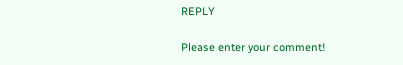REPLY

Please enter your comment!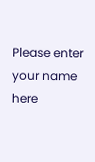Please enter your name here